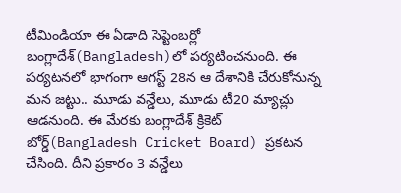టీమిండియా ఈ ఏడాది సెప్టెంబర్లో బంగ్లాదేశ్(Bangladesh)లో పర్యటించనుంది. ఈ పర్యటనలో భాగంగా ఆగస్ట్ 28న ఆ దేశానికి చేరుకోనున్న మన జట్టు.. మూడు వన్డేలు, మూడు టీ20 మ్యాచ్లు ఆడనుంది. ఈ మేరకు బంగ్లాదేశ్ క్రికెట్ బోర్డ్(Bangladesh Cricket Board) ప్రకటన చేసింది. దీని ప్రకారం 3 వన్డేలు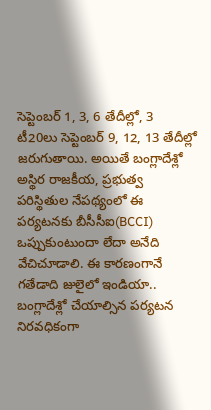సెప్టెంబర్ 1, 3, 6 తేదీల్లో, 3 టీ20లు సెప్టెంబర్ 9, 12, 13 తేదీల్లో జరుగుతాయి. అయితే బంగ్లాదేశ్లో అస్థిర రాజకీయ, ప్రభుత్వ పరిస్థితుల నేపథ్యంలో ఈ పర్యటనకు బీసీసీఐ(BCCI) ఒప్పుకుంటుందా లేదా అనేది వేచిచూడాలి. ఈ కారణంగానే గతేడాది జులైలో ఇండియా.. బంగ్లాదేశ్లో చేయాల్సిన పర్యటన నిరవధికంగా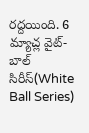రద్దయింది. 6 మ్యాచ్ల వైట్-బాల్ సిరీస్(White Ball Series)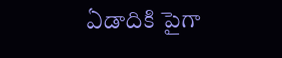ఏడాదికి పైగా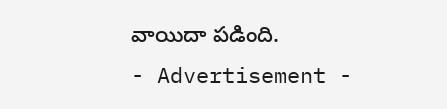వాయిదా పడింది.
- Advertisement -